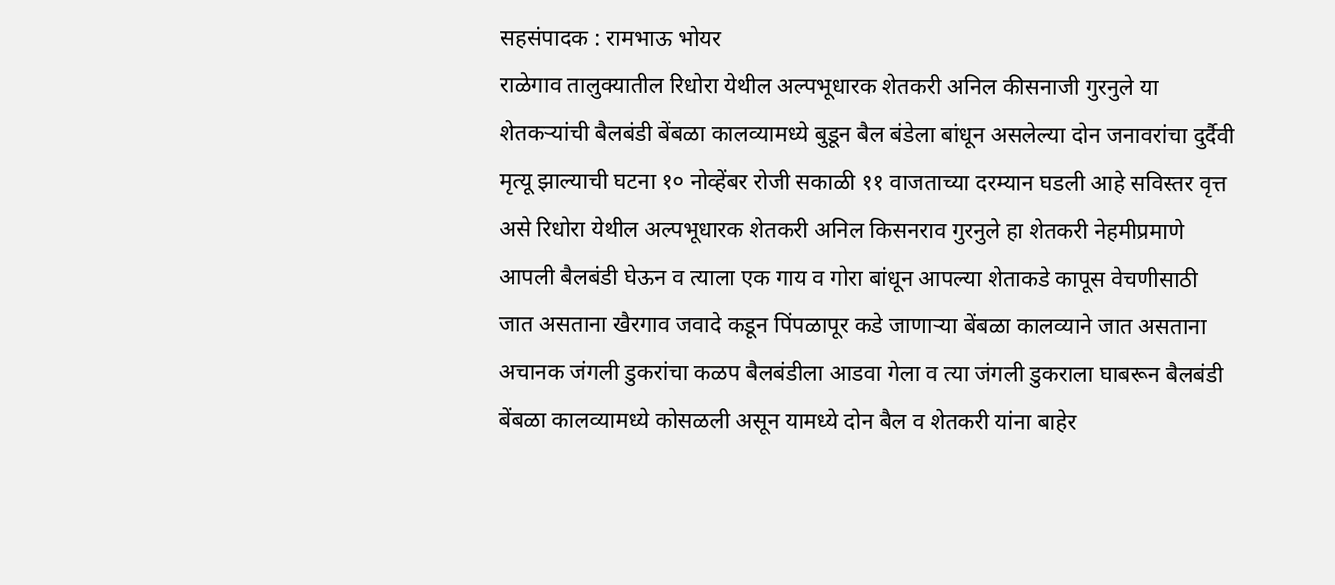सहसंपादक : रामभाऊ भोयर
राळेगाव तालुक्यातील रिधोरा येथील अल्पभूधारक शेतकरी अनिल कीसनाजी गुरनुले या शेतकऱ्यांची बैलबंडी बेंबळा कालव्यामध्ये बुडून बैल बंडेला बांधून असलेल्या दोन जनावरांचा दुर्दैवी मृत्यू झाल्याची घटना १० नोव्हेंबर रोजी सकाळी ११ वाजताच्या दरम्यान घडली आहे सविस्तर वृत्त असे रिधोरा येथील अल्पभूधारक शेतकरी अनिल किसनराव गुरनुले हा शेतकरी नेहमीप्रमाणे आपली बैलबंडी घेऊन व त्याला एक गाय व गोरा बांधून आपल्या शेताकडे कापूस वेचणीसाठी जात असताना खैरगाव जवादे कडून पिंपळापूर कडे जाणाऱ्या बेंबळा कालव्याने जात असताना अचानक जंगली डुकरांचा कळप बैलबंडीला आडवा गेला व त्या जंगली डुकराला घाबरून बैलबंडी बेंबळा कालव्यामध्ये कोसळली असून यामध्ये दोन बैल व शेतकरी यांना बाहेर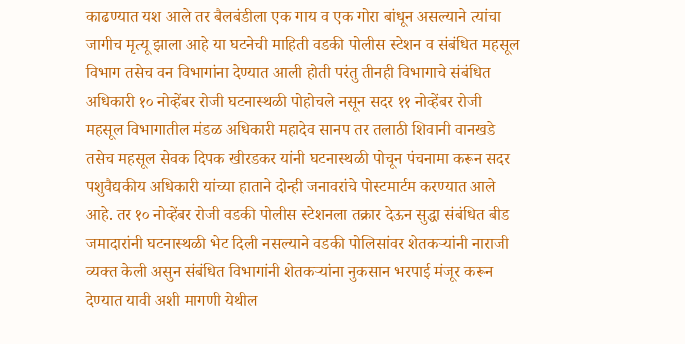काढण्यात यश आले तर बैलबंडीला एक गाय व एक गोरा बांधून असल्याने त्यांचा जागीच मृत्यू झाला आहे या घटनेची माहिती वडकी पोलीस स्टेशन व संबंधित महसूल विभाग तसेच वन विभागांना देण्यात आली होती परंतु तीनही विभागाचे संबंधित अधिकारी १० नोव्हेंबर रोजी घटनास्थळी पोहोचले नसून सदर ११ नोव्हेंबर रोजी महसूल विभागातील मंडळ अधिकारी महादेव सानप तर तलाठी शिवानी वानखडे तसेच महसूल सेवक दिपक खीरडकर यांनी घटनास्थळी पोचून पंचनामा करून सदर पशुवैद्यकीय अधिकारी यांच्या हाताने दोन्ही जनावरांचे पोस्टमार्टम करण्यात आले आहे. तर १० नोव्हेंबर रोजी वडकी पोलीस स्टेशनला तक्रार देऊन सुद्धा संबंधित बीड जमादारांनी घटनास्थळी भेट दिली नसल्याने वडकी पोलिसांवर शेतकऱ्यांनी नाराजी व्यक्त केली असुन संबंधित विभागांनी शेतकऱ्यांना नुकसान भरपाई मंजूर करून देण्यात यावी अशी मागणी येथील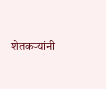शेतकऱ्यांनी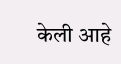केली आहे